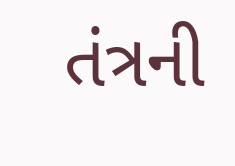તંત્રની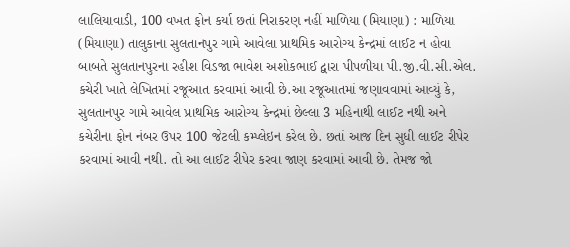લાલિયાવાડી, 100 વખત ફોન કર્યા છતાં નિરાકરણ નહીં માળિયા (મિયાણા) : માળિયા (મિયાણા) તાલુકાના સુલતાનપુર ગામે આવેલા પ્રાથમિક આરોગ્ય કેન્દ્રમાં લાઈટ ન હોવા બાબતે સુલતાનપુરના રહીશ વિડજા ભાવેશ અશોકભાઈ દ્વારા પીપળીયા પી.જી.વી.સી.એલ. કચેરી ખાતે લેખિતમાં રજૂઆત કરવામાં આવી છે.આ રજૂઆતમાં જણાવવામાં આવ્યું કે, સુલતાનપુર ગામે આવેલ પ્રાથમિક આરોગ્ય કેન્દ્રમાં છેલ્લા 3 મહિનાથી લાઈટ નથી અને કચેરીના ફોન નંબર ઉપર 100 જેટલી કમ્પ્લેઇન કરેલ છે. છતાં આજ દિન સુધી લાઈટ રીપેર કરવામાં આવી નથી. તો આ લાઈટ રીપેર કરવા જાણ કરવામાં આવી છે. તેમજ જો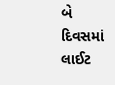બે દિવસમાં લાઈટ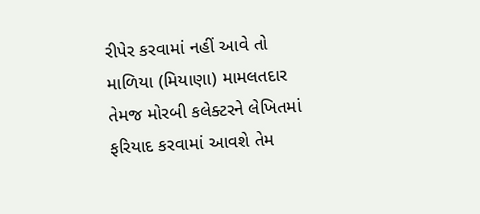રીપેર કરવામાં નહીં આવે તો માળિયા (મિયાણા) મામલતદાર તેમજ મોરબી કલેક્ટરને લેખિતમાં ફરિયાદ કરવામાં આવશે તેમ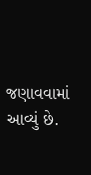જણાવવામાં આવ્યું છે.